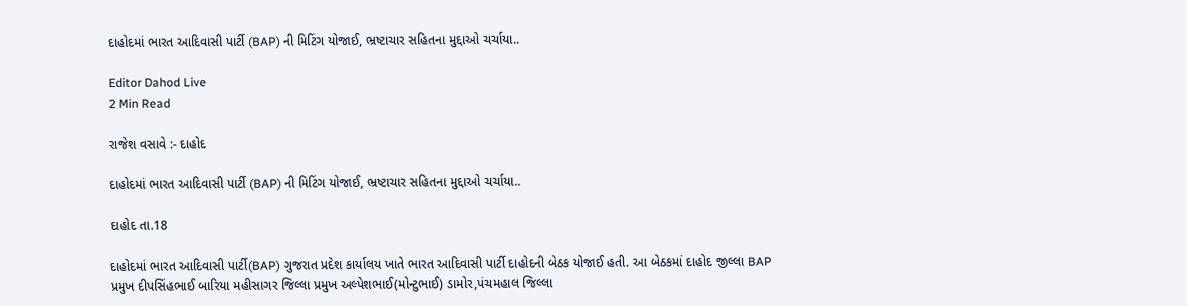દાહોદમાં ભારત આદિવાસી પાર્ટી (BAP) ની મિટિંગ યોજાઈ, ભ્રષ્ટાચાર સહિતના મુદ્દાઓ ચર્ચાયા..

Editor Dahod Live
2 Min Read

રાજેશ વસાવે :- દાહોદ

દાહોદમાં ભારત આદિવાસી પાર્ટી (BAP) ની મિટિંગ યોજાઈ, ભ્રષ્ટાચાર સહિતના મુદ્દાઓ ચર્ચાયા..

દાહોદ તા.18

દાહોદમાં ભારત આદિવાસી પાર્ટી(BAP) ગુજરાત પ્રદેશ કાર્યાલય ખાતે ભારત આદિવાસી પાર્ટી દાહોદની બેઠક યોજાઈ હતી. આ બેઠકમાં દાહોદ જીલ્લા BAP પ્રમુખ દીપસિંહભાઈ બારિયા મહીસાગર જિલ્લા પ્રમુખ અલ્પેશભાઈ(મોન્ટુભાઈ) ડામોર,પંચમહાલ જિલ્લા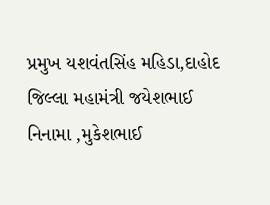પ્રમુખ યશવંતસિંહ મહિડા,દાહોદ જિલ્લા મહામંત્રી જયેશભાઈ નિનામા ,મુકેશભાઈ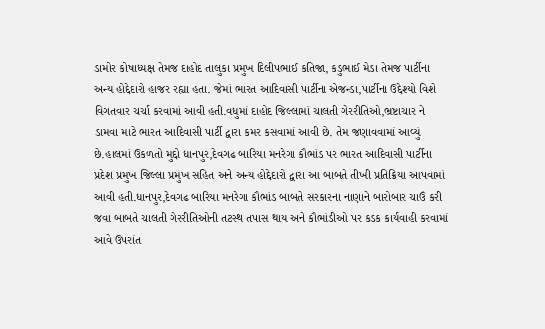ડામોર કોષાધ્યક્ષ તેમજ દાહોદ તાલુકા પ્રમુખ દિલીપભાઈ કતિજા, કડુભાઈ મેડા તેમજ પાર્ટીના અન્ય હોદ્દેદારો હાજર રહ્યા હતા. જેમાં ભારત આદિવાસી પાર્ટીના એજન્ડા,પાર્ટીના ઉદ્દેશ્યો વિશે વિગતવાર ચર્ચા કરવામાં આવી હતી.વધુમાં દાહોદ જિલ્લામાં ચાલતી ગેરરીતિઓ,ભ્રષ્ટાચાર ને ડામવા માટે ભારત આદિવાસી પાર્ટી દ્વારા કમર કસવામાં આવી છે. તેમ જણાવવામાં આવ્યું છે.હાલમાં ઉકળતો મુદ્દો ધાનપુર,દેવગઢ બારિયા મનરેગા કૌભાંડ પર ભારત આદિવાસી પાર્ટીના પ્રદેશ પ્રમુખ જિલ્લા પ્રમુખ સહિત અને અન્ય હોદ્દેદારો દ્વારા આ બાબતે તીખી પ્રતિક્રિયા આપવામાં આવી હતી.ધાનપુર,દેવગઢ બારિયા મનરેગા કૌભાંડ બાબતે સરકારના નાણાને બારોબાર ચાઉં કરી જવા બાબતે ચાલતી ગેરરીતિઓની તટસ્થ તપાસ થાય અને કૌભાંડીઓ પર કડક કાર્યવાહી કરવામાં આવે ઉપરાંત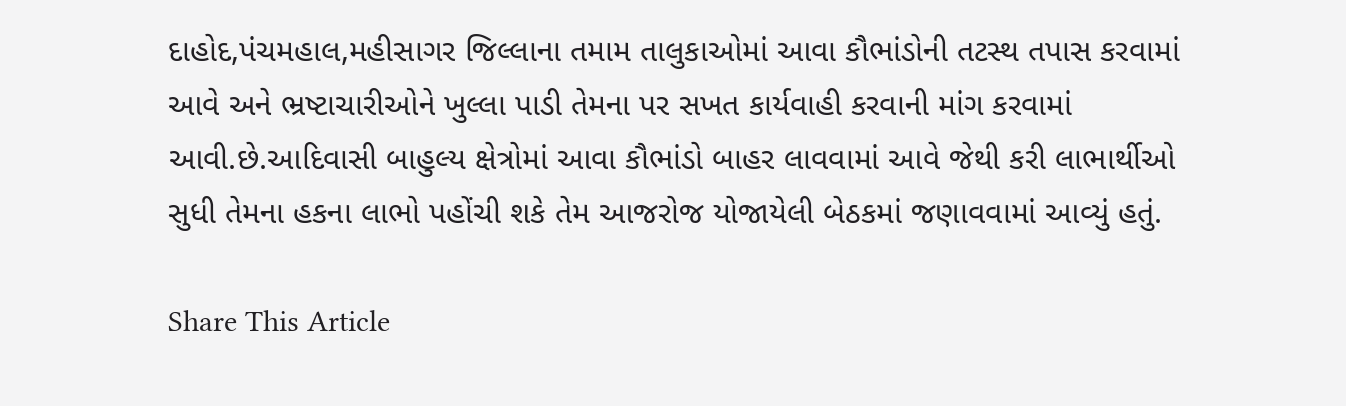દાહોદ,પંચમહાલ,મહીસાગર જિલ્લાના તમામ તાલુકાઓમાં આવા કૌભાંડોની તટસ્થ તપાસ કરવામાં આવે અને ભ્રષ્ટાચારીઓને ખુલ્લા પાડી તેમના પર સખત કાર્યવાહી કરવાની માંગ કરવામાં આવી.છે.આદિવાસી બાહુલ્ય ક્ષેત્રોમાં આવા કૌભાંડો બાહર લાવવામાં આવે જેથી કરી લાભાર્થીઓ સુધી તેમના હકના લાભો પહોંચી શકે તેમ આજરોજ યોજાયેલી બેઠકમાં જણાવવામાં આવ્યું હતું.

Share This Article